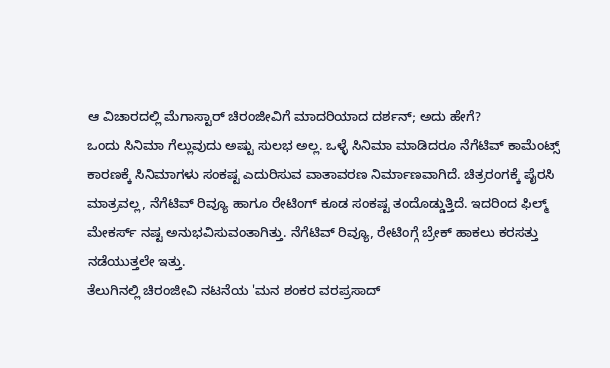ಆ ವಿಚಾರದಲ್ಲಿ ಮೆಗಾಸ್ಟಾರ್ ಚಿರಂಜೀವಿಗೆ ಮಾದರಿಯಾದ ದರ್ಶನ್; ಅದು ಹೇಗೆ?
ಒಂದು ಸಿನಿಮಾ ಗೆಲ್ಲುವುದು ಅಷ್ಟು ಸುಲಭ ಅಲ್ಲ. ಒಳ್ಳೆ ಸಿನಿಮಾ ಮಾಡಿದರೂ ನೆಗೆಟಿವ್ ಕಾಮೆಂಟ್ಸ್ ಕಾರಣಕ್ಕೆ ಸಿನಿಮಾಗಳು ಸಂಕಷ್ಟ ಎದುರಿಸುವ ವಾತಾವರಣ ನಿರ್ಮಾಣವಾಗಿದೆ. ಚಿತ್ರರಂಗಕ್ಕೆ ಪೈರಸಿ ಮಾತ್ರವಲ್ಲ, ನೆಗೆಟಿವ್ ರಿವ್ಯೂ ಹಾಗೂ ರೇಟಿಂಗ್ ಕೂಡ ಸಂಕಷ್ಟ ತಂದೊಡ್ಡುತ್ತಿದೆ. ಇದರಿಂದ ಫಿಲ್ಮ್ ಮೇಕರ್ಸ್ ನಷ್ಟ ಅನುಭವಿಸುವಂತಾಗಿತ್ತು. ನೆಗೆಟಿವ್ ರಿವ್ಯೂ, ರೇಟಿಂಗ್ಗೆ ಬ್ರೇಕ್ ಹಾಕಲು ಕರಸತ್ತು ನಡೆಯುತ್ತಲೇ ಇತ್ತು.
ತೆಲುಗಿನಲ್ಲಿ ಚಿರಂಜೀವಿ ನಟನೆಯ 'ಮನ ಶಂಕರ ವರಪ್ರಸಾದ್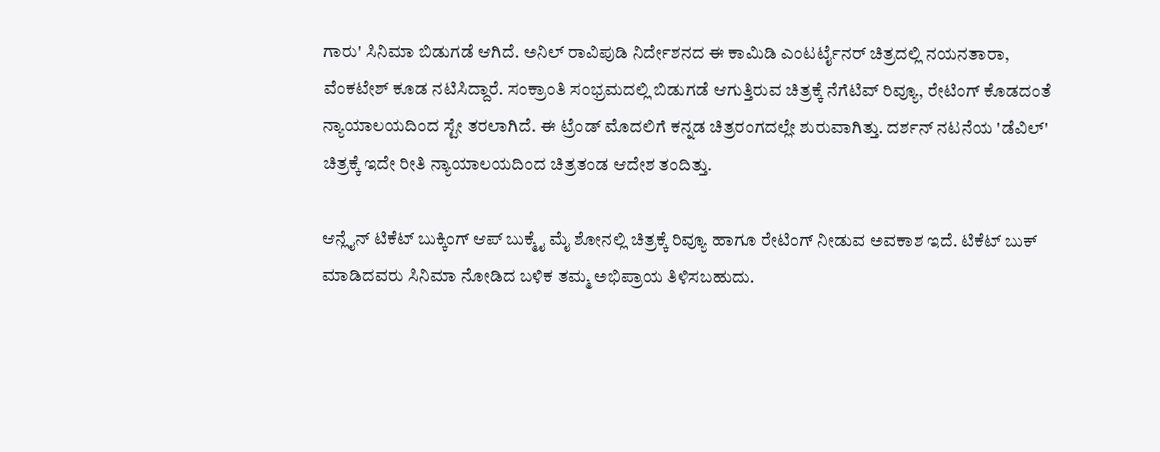ಗಾರು' ಸಿನಿಮಾ ಬಿಡುಗಡೆ ಆಗಿದೆ. ಅನಿಲ್ ರಾವಿಪುಡಿ ನಿರ್ದೇಶನದ ಈ ಕಾಮಿಡಿ ಎಂಟರ್ಟೈನರ್ ಚಿತ್ರದಲ್ಲಿ ನಯನತಾರಾ, ವೆಂಕಟೇಶ್ ಕೂಡ ನಟಿಸಿದ್ದಾರೆ. ಸಂಕ್ರಾಂತಿ ಸಂಭ್ರಮದಲ್ಲಿ ಬಿಡುಗಡೆ ಆಗುತ್ತಿರುವ ಚಿತ್ರಕ್ಕೆ ನೆಗೆಟಿವ್ ರಿವ್ಯೂ, ರೇಟಿಂಗ್ ಕೊಡದಂತೆ ನ್ಯಾಯಾಲಯದಿಂದ ಸ್ಟೇ ತರಲಾಗಿದೆ. ಈ ಟ್ರೆಂಡ್ ಮೊದಲಿಗೆ ಕನ್ನಡ ಚಿತ್ರರಂಗದಲ್ಲೇ ಶುರುವಾಗಿತ್ತು. ದರ್ಶನ್ ನಟನೆಯ 'ಡೆವಿಲ್' ಚಿತ್ರಕ್ಕೆ ಇದೇ ರೀತಿ ನ್ಯಾಯಾಲಯದಿಂದ ಚಿತ್ರತಂಡ ಆದೇಶ ತಂದಿತ್ತು.

ಆನ್ಲೈನ್ ಟಿಕೆಟ್ ಬುಕ್ಕಿಂಗ್ ಆಪ್ ಬುಕ್ಮೈ ಮೈ ಶೋನಲ್ಲಿ ಚಿತ್ರಕ್ಕೆ ರಿವ್ಯೂ ಹಾಗೂ ರೇಟಿಂಗ್ ನೀಡುವ ಅವಕಾಶ ಇದೆ. ಟಿಕೆಟ್ ಬುಕ್ ಮಾಡಿದವರು ಸಿನಿಮಾ ನೋಡಿದ ಬಳಿಕ ತಮ್ಮ ಅಭಿಪ್ರಾಯ ತಿಳಿಸಬಹುದು.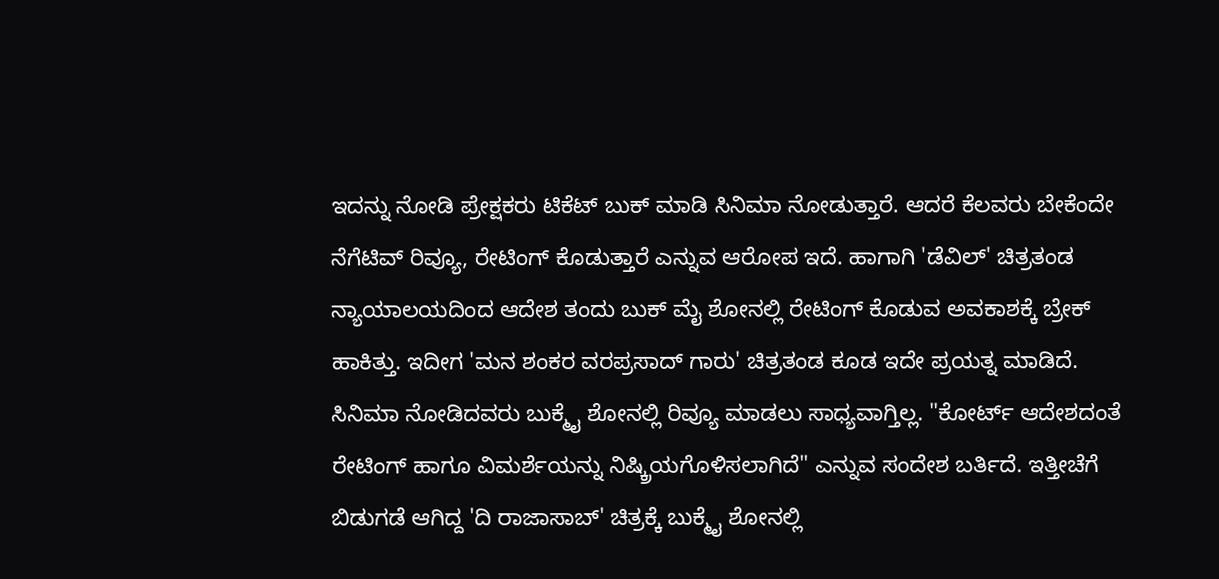ಇದನ್ನು ನೋಡಿ ಪ್ರೇಕ್ಷಕರು ಟಿಕೆಟ್ ಬುಕ್ ಮಾಡಿ ಸಿನಿಮಾ ನೋಡುತ್ತಾರೆ. ಆದರೆ ಕೆಲವರು ಬೇಕೆಂದೇ ನೆಗೆಟಿವ್ ರಿವ್ಯೂ, ರೇಟಿಂಗ್ ಕೊಡುತ್ತಾರೆ ಎನ್ನುವ ಆರೋಪ ಇದೆ. ಹಾಗಾಗಿ 'ಡೆವಿಲ್' ಚಿತ್ರತಂಡ ನ್ಯಾಯಾಲಯದಿಂದ ಆದೇಶ ತಂದು ಬುಕ್ ಮೈ ಶೋನಲ್ಲಿ ರೇಟಿಂಗ್ ಕೊಡುವ ಅವಕಾಶಕ್ಕೆ ಬ್ರೇಕ್ ಹಾಕಿತ್ತು. ಇದೀಗ 'ಮನ ಶಂಕರ ವರಪ್ರಸಾದ್ ಗಾರು' ಚಿತ್ರತಂಡ ಕೂಡ ಇದೇ ಪ್ರಯತ್ನ ಮಾಡಿದೆ.
ಸಿನಿಮಾ ನೋಡಿದವರು ಬುಕ್ಮೈ ಶೋನಲ್ಲಿ ರಿವ್ಯೂ ಮಾಡಲು ಸಾಧ್ಯವಾಗ್ತಿಲ್ಲ. "ಕೋರ್ಟ್ ಆದೇಶದಂತೆ ರೇಟಿಂಗ್ ಹಾಗೂ ವಿಮರ್ಶೆಯನ್ನು ನಿಷ್ಕ್ರಿಯಗೊಳಿಸಲಾಗಿದೆ" ಎನ್ನುವ ಸಂದೇಶ ಬರ್ತಿದೆ. ಇತ್ತೀಚೆಗೆ ಬಿಡುಗಡೆ ಆಗಿದ್ದ 'ದಿ ರಾಜಾಸಾಬ್' ಚಿತ್ರಕ್ಕೆ ಬುಕ್ಮೈ ಶೋನಲ್ಲಿ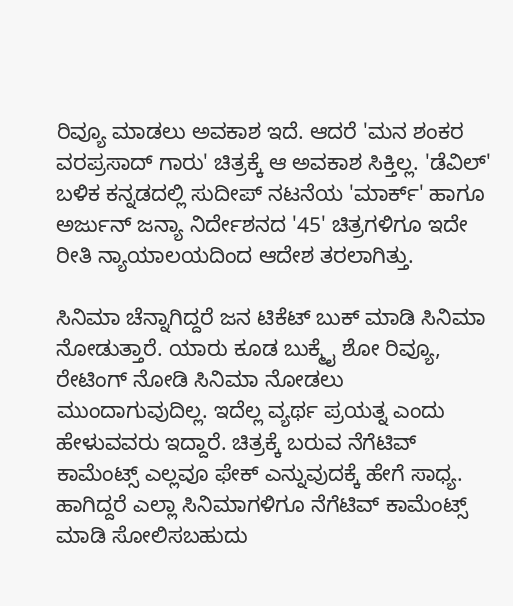ರಿವ್ಯೂ ಮಾಡಲು ಅವಕಾಶ ಇದೆ. ಆದರೆ 'ಮನ ಶಂಕರ ವರಪ್ರಸಾದ್ ಗಾರು' ಚಿತ್ರಕ್ಕೆ ಆ ಅವಕಾಶ ಸಿಕ್ತಿಲ್ಲ. 'ಡೆವಿಲ್' ಬಳಿಕ ಕನ್ನಡದಲ್ಲಿ ಸುದೀಪ್ ನಟನೆಯ 'ಮಾರ್ಕ್' ಹಾಗೂ ಅರ್ಜುನ್ ಜನ್ಯಾ ನಿರ್ದೇಶನದ '45' ಚಿತ್ರಗಳಿಗೂ ಇದೇ ರೀತಿ ನ್ಯಾಯಾಲಯದಿಂದ ಆದೇಶ ತರಲಾಗಿತ್ತು.

ಸಿನಿಮಾ ಚೆನ್ನಾಗಿದ್ದರೆ ಜನ ಟಿಕೆಟ್ ಬುಕ್ ಮಾಡಿ ಸಿನಿಮಾ ನೋಡುತ್ತಾರೆ. ಯಾರು ಕೂಡ ಬುಕ್ಮೈ ಶೋ ರಿವ್ಯೂ, ರೇಟಿಂಗ್ ನೋಡಿ ಸಿನಿಮಾ ನೋಡಲು ಮುಂದಾಗುವುದಿಲ್ಲ. ಇದೆಲ್ಲ ವ್ಯರ್ಥ ಪ್ರಯತ್ನ ಎಂದು ಹೇಳುವವರು ಇದ್ದಾರೆ. ಚಿತ್ರಕ್ಕೆ ಬರುವ ನೆಗೆಟಿವ್ ಕಾಮೆಂಟ್ಸ್ ಎಲ್ಲವೂ ಫೇಕ್ ಎನ್ನುವುದಕ್ಕೆ ಹೇಗೆ ಸಾಧ್ಯ. ಹಾಗಿದ್ದರೆ ಎಲ್ಲಾ ಸಿನಿಮಾಗಳಿಗೂ ನೆಗೆಟಿವ್ ಕಾಮೆಂಟ್ಸ್ ಮಾಡಿ ಸೋಲಿಸಬಹುದು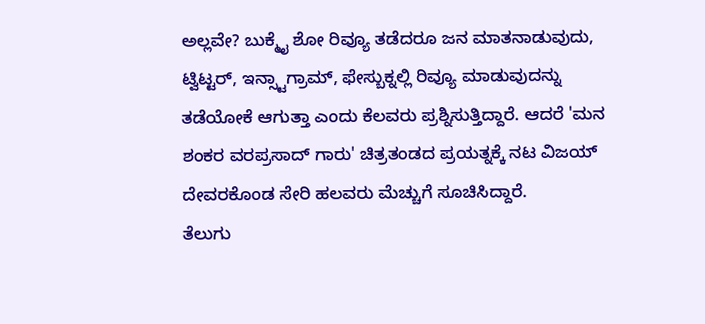ಅಲ್ಲವೇ? ಬುಕ್ಮೈ ಶೋ ರಿವ್ಯೂ ತಡೆದರೂ ಜನ ಮಾತನಾಡುವುದು, ಟ್ವಿಟ್ಟರ್, ಇನ್ಸ್ಟಾಗ್ರಾಮ್, ಫೇಸ್ಬುಕ್ನಲ್ಲಿ ರಿವ್ಯೂ ಮಾಡುವುದನ್ನು ತಡೆಯೋಕೆ ಆಗುತ್ತಾ ಎಂದು ಕೆಲವರು ಪ್ರಶ್ನಿಸುತ್ತಿದ್ದಾರೆ. ಆದರೆ 'ಮನ ಶಂಕರ ವರಪ್ರಸಾದ್ ಗಾರು' ಚಿತ್ರತಂಡದ ಪ್ರಯತ್ನಕ್ಕೆ ನಟ ವಿಜಯ್ ದೇವರಕೊಂಡ ಸೇರಿ ಹಲವರು ಮೆಚ್ಚುಗೆ ಸೂಚಿಸಿದ್ದಾರೆ.
ತೆಲುಗು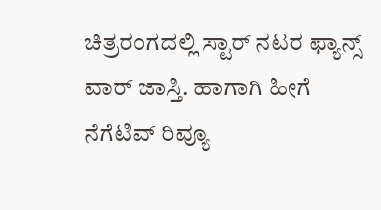ಚಿತ್ರರಂಗದಲ್ಲಿ ಸ್ಟಾರ್ ನಟರ ಫ್ಯಾನ್ಸ್ ವಾರ್ ಜಾಸ್ತಿ. ಹಾಗಾಗಿ ಹೀಗೆ ನೆಗೆಟಿವ್ ರಿವ್ಯೂ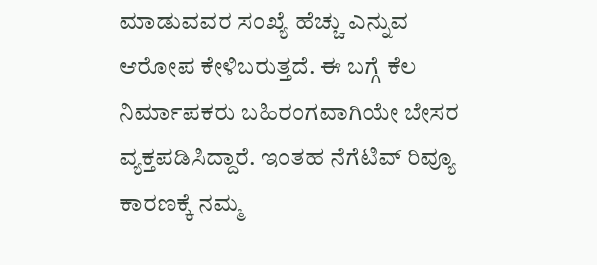ಮಾಡುವವರ ಸಂಖ್ಯೆ ಹೆಚ್ಚು ಎನ್ನುವ ಆರೋಪ ಕೇಳಿಬರುತ್ತದೆ. ಈ ಬಗ್ಗೆ ಕೆಲ ನಿರ್ಮಾಪಕರು ಬಹಿರಂಗವಾಗಿಯೇ ಬೇಸರ ವ್ಯಕ್ತಪಡಿಸಿದ್ದಾರೆ. ಇಂತಹ ನೆಗೆಟಿವ್ ರಿವ್ಯೂ ಕಾರಣಕ್ಕೆ ನಮ್ಮ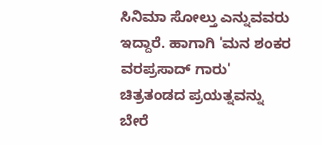ಸಿನಿಮಾ ಸೋಲ್ತು ಎನ್ನುವವರು ಇದ್ದಾರೆ. ಹಾಗಾಗಿ 'ಮನ ಶಂಕರ ವರಪ್ರಸಾದ್ ಗಾರು' ಚಿತ್ರತಂಡದ ಪ್ರಯತ್ನವನ್ನು ಬೇರೆ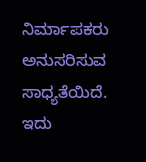ನಿರ್ಮಾಪಕರು ಅನುಸರಿಸುವ ಸಾಧ್ಯತೆಯಿದೆ. ಇದು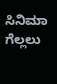ಸಿನಿಮಾ ಗೆಲ್ಲಲು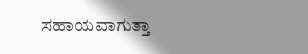ಸಹಾಯವಾಗುತ್ತಾ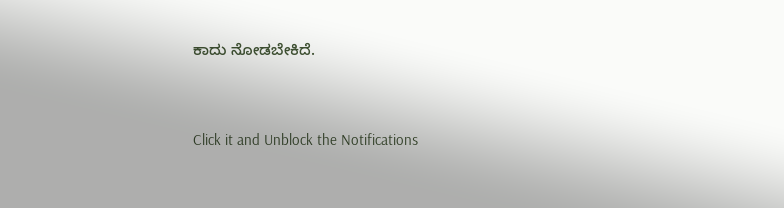ಕಾದು ನೋಡಬೇಕಿದೆ.


Click it and Unblock the Notifications